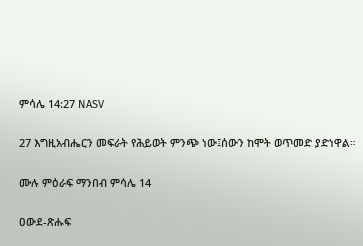ምሳሌ 14:27 NASV

27 እግዚአብሔርን መፍራት የሕይወት ምንጭ ነው፤ሰውን ከሞት ወጥመድ ያድነዋል።

ሙሉ ምዕራፍ ማንበብ ምሳሌ 14

ዐውደ-ጽሑፍ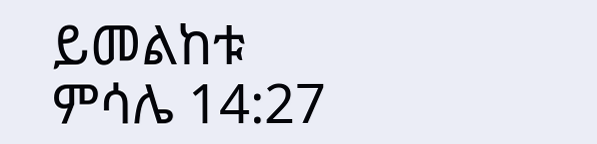ይመልከቱ ምሳሌ 14:27